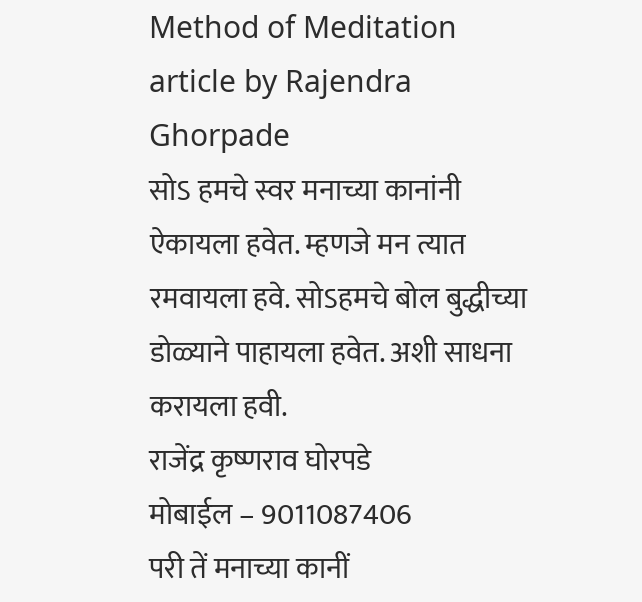Method of Meditation article by Rajendra Ghorpade
सोऽ हमचे स्वर मनाच्या कानांनी ऐकायला हवेत. म्हणजे मन त्यात रमवायला हवे. सोऽहमचे बोल बुद्धीच्या डोळ्याने पाहायला हवेत. अशी साधना करायला हवी.
राजेंद्र कृष्णराव घोरपडे
मोबाईल – 9011087406
परी तें मनाच्या कानीं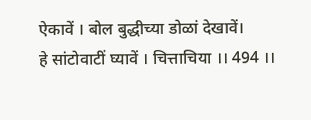ऐकावें । बोल बुद्धीच्या डोळां देखावें।
हे सांटोवाटीं घ्यावें । चित्ताचिया ।। 494 ।।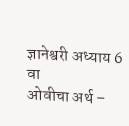ज्ञानेश्वरी अध्याय 6 वा
ओवीचा अर्थ –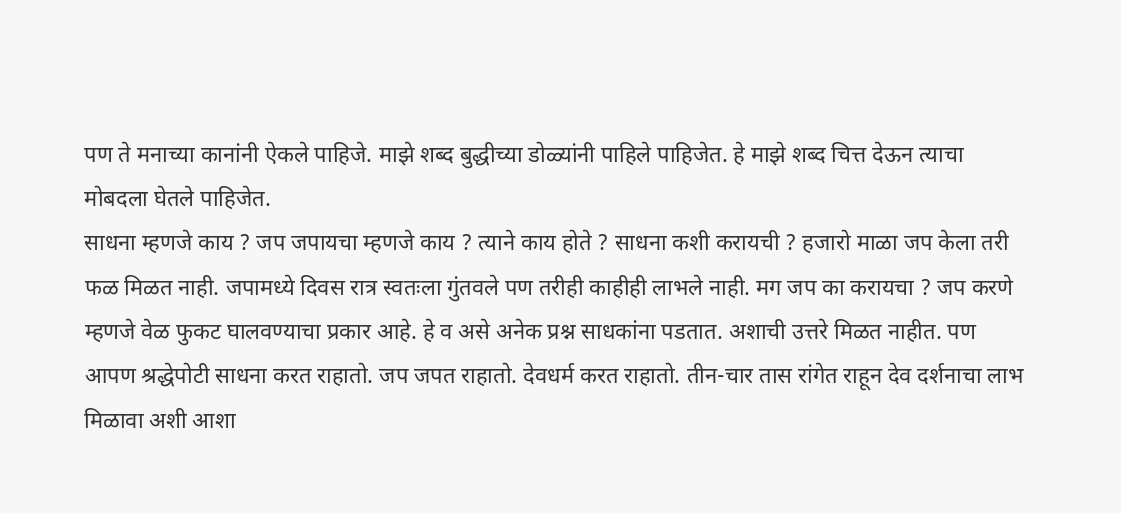पण ते मनाच्या कानांनी ऐकले पाहिजे. माझे शब्द बुद्धीच्या डोळ्यांनी पाहिले पाहिजेत. हे माझे शब्द चित्त देऊन त्याचा मोबदला घेतले पाहिजेत.
साधना म्हणजे काय ? जप जपायचा म्हणजे काय ? त्याने काय होते ? साधना कशी करायची ? हजारो माळा जप केला तरी फळ मिळत नाही. जपामध्ये दिवस रात्र स्वतःला गुंतवले पण तरीही काहीही लाभले नाही. मग जप का करायचा ? जप करणे म्हणजे वेळ फुकट घालवण्याचा प्रकार आहे. हे व असे अनेक प्रश्न साधकांना पडतात. अशाची उत्तरे मिळत नाहीत. पण आपण श्रद्धेपोटी साधना करत राहातो. जप जपत राहातो. देवधर्म करत राहातो. तीन-चार तास रांगेत राहून देव दर्शनाचा लाभ मिळावा अशी आशा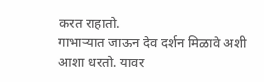करत राहातो.
गाभाऱ्यात जाऊन देव दर्शन मिळावे अशी आशा धरतो. यावर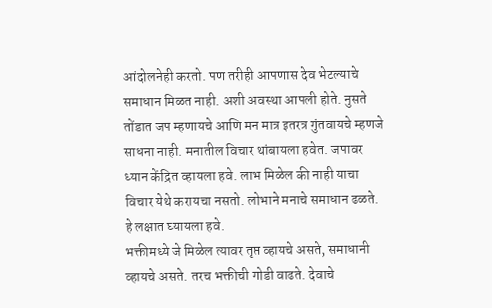आंदोलनेही करतो. पण तरीही आपणास देव भेटल्याचे समाधान मिळत नाही. अशी अवस्था आपली होते. नुसते तोंडात जप म्हणायचे आणि मन मात्र इतरत्र गुंतवायचे म्हणजे साधना नाही. मनातील विचार थांबायला हवेत. जपावर ध्यान केंद्रित व्हायला हवे. लाभ मिळेल की नाही याचा विचार येथे करायचा नसतो. लोभाने मनाचे समाधान ढळते. हे लक्षात घ्यायला हवे.
भक्तीमध्ये जे मिळेल त्यावर तृप्त व्हायचे असते, समाधानी व्हायचे असते. तरच भक्तीची गोडी वाढते. देवाचे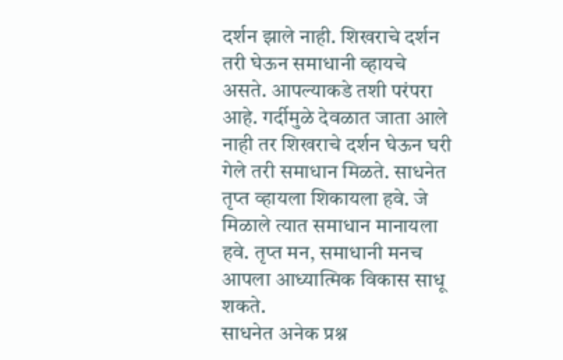दर्शन झाले नाही. शिखराचे दर्शन तरी घेऊन समाधानी व्हायचे असते. आपल्याकडे तशी परंपरा आहे. गर्दीमुळे देवळात जाता आले नाही तर शिखराचे दर्शन घेऊन घरी गेले तरी समाधान मिळते. साधनेत तृप्त व्हायला शिकायला हवे. जे मिळाले त्यात समाधान मानायला हवे. तृप्त मन, समाधानी मनच आपला आध्यात्मिक विकास साधू शकते.
साधनेत अनेक प्रश्न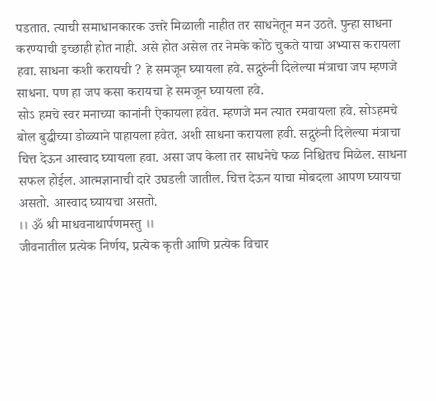पडतात. त्याची समाधानकारक उत्तरे मिळाली नाहीत तर साधनेतून मन उठते. पुन्हा साधना करण्याची इच्छाही होत नाही. असे होत असेल तर नेमके कोठे चुकते याचा अभ्यास करायला हवा. साधना कशी करायची ? हे समजून घ्यायला हवे. सद्गुरुंनी दिलेल्या मंत्राचा जप म्हणजे साधना. पण हा जप कसा करायचा हे समजून घ्यायला हवे.
सोऽ हमचे स्वर मनाच्या कानांनी ऐकायला हवेत. म्हणजे मन त्यात रमवायला हवे. सोऽहमचे बोल बुद्धीच्या डोळ्याने पाहायला हवेत. अशी साधना करायला हवी. सद्गुरुंनी दिलेल्या मंत्राचा चित्त देऊन आस्वाद घ्यायला हवा. असा जप केला तर साधनेचे फळ निश्चितच मिळेल. साधना सफल होईल. आत्मज्ञानाची दारे उघडली जातील. चित्त देऊन याचा मोबदला आपण घ्यायचा असतो. आस्वाद घ्यायचा असतो.
।। ॐ श्री माधवनाथार्पणमस्तु ।।
जीवनातील प्रत्येक निर्णय, प्रत्येक कृती आणि प्रत्येक विचार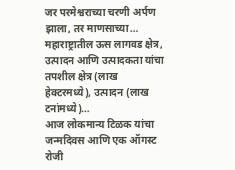जर परमेश्वराच्या चरणी अर्पण झाला, तर माणसाच्या…
महाराष्ट्रातील ऊस लागवड क्षेत्र, उत्पादन आणि उत्पादकता यांचा तपशील क्षेत्र (लाख हेक्टरमध्ये), उत्पादन (लाख टनांमध्ये)…
आज लोकमान्य टिळक यांचा जन्मदिवस आणि एक ऑगस्ट रोजी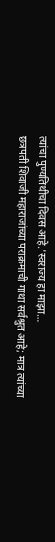त्यांचा पुण्यतिथीचा दिवस आहे.'स्वराज्य हा माझा…
छत्रपती शिवाजी महाराजांच्या पराक्रमाची गाथा सर्वश्रुत आहे; मात्र त्यांच्या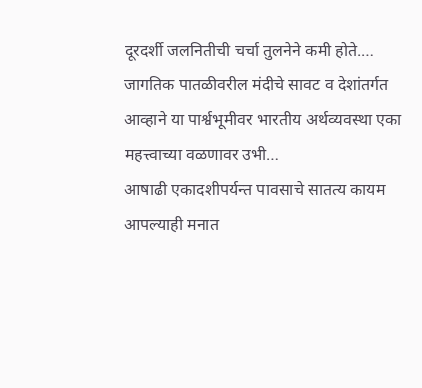दूरदर्शी जलनितीची चर्चा तुलनेने कमी होते.…
जागतिक पातळीवरील मंदीचे सावट व देशांतर्गत आव्हाने या पार्श्वभूमीवर भारतीय अर्थव्यवस्था एका महत्त्वाच्या वळणावर उभी…
आषाढी एकादशीपर्यन्त पावसाचे सातत्य कायम आपल्याही मनात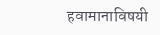हवामानाविषयी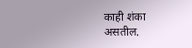काही शंका असतील.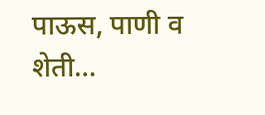पाऊस, पाणी व शेती…